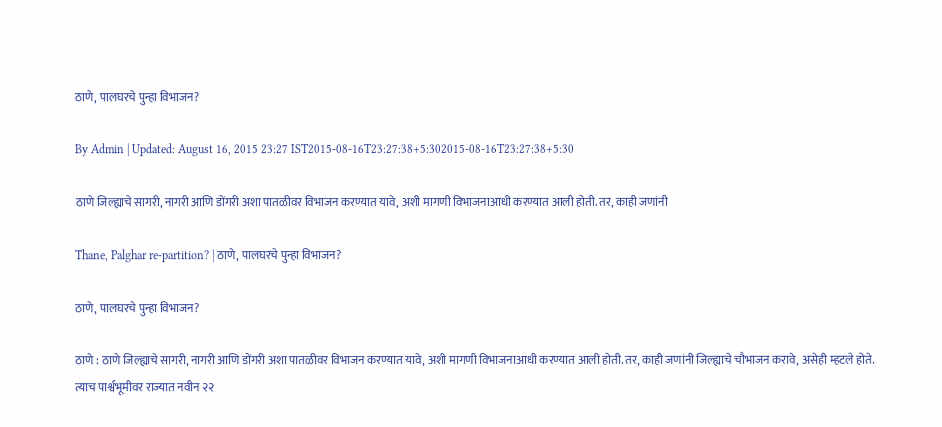ठाणे, पालघरचे पुन्हा विभाजन?

By Admin | Updated: August 16, 2015 23:27 IST2015-08-16T23:27:38+5:302015-08-16T23:27:38+5:30

ठाणे जिल्ह्याचे सागरी, नागरी आणि डोंगरी अशा पातळीवर विभाजन करण्यात यावे, अशी मागणी विभाजनाआधी करण्यात आली होती. तर, काही जणांनी

Thane, Palghar re-partition? | ठाणे, पालघरचे पुन्हा विभाजन?

ठाणे, पालघरचे पुन्हा विभाजन?

ठाणे : ठाणे जिल्ह्याचे सागरी, नागरी आणि डोंगरी अशा पातळीवर विभाजन करण्यात यावे, अशी मागणी विभाजनाआधी करण्यात आली होती. तर, काही जणांनी जिल्ह्याचे चौभाजन करावे, असेही म्हटले होते. त्याच पार्श्वभूमीवर राज्यात नवीन २२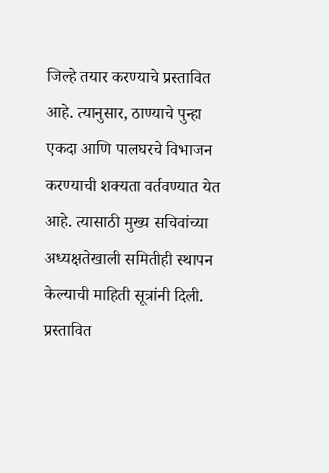जिल्हे तयार करण्याचे प्रस्तावित आहे. त्यानुसार, ठाण्याचे पुन्हा एकदा आणि पालघरचे विभाजन करण्याची शक्यता वर्तवण्यात येत आहे. त्यासाठी मुख्य सचिवांच्या अध्यक्षतेखाली समितीही स्थापन केल्याची माहिती सूत्रांनी दिली.
प्रस्तावित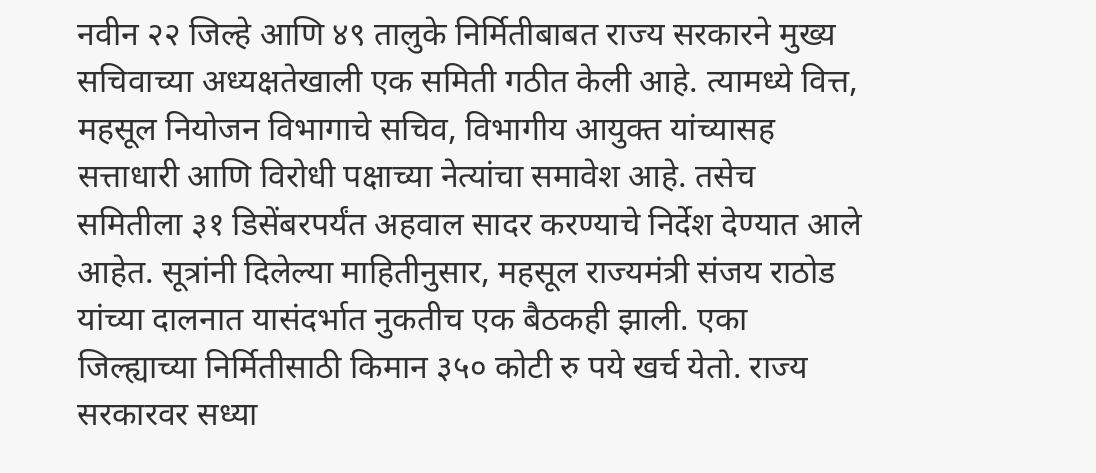नवीन २२ जिल्हे आणि ४९ तालुके निर्मितीबाबत राज्य सरकारने मुख्य सचिवाच्या अध्यक्षतेखाली एक समिती गठीत केली आहे. त्यामध्ये वित्त, महसूल नियोजन विभागाचे सचिव, विभागीय आयुक्त यांच्यासह सत्ताधारी आणि विरोधी पक्षाच्या नेत्यांचा समावेश आहे. तसेच समितीला ३१ डिसेंबरपर्यंत अहवाल सादर करण्याचे निर्देश देण्यात आले आहेत. सूत्रांनी दिलेल्या माहितीनुसार, महसूल राज्यमंत्री संजय राठोड यांच्या दालनात यासंदर्भात नुकतीच एक बैठकही झाली. एका जिल्ह्याच्या निर्मितीसाठी किमान ३५० कोटी रु पये खर्च येतो. राज्य सरकारवर सध्या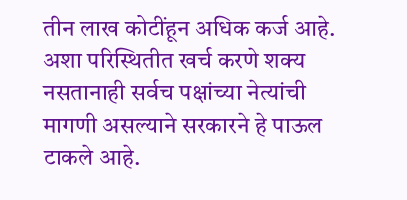तीन लाख कोटींहून अधिक कर्ज आहे. अशा परिस्थितीत खर्च करणे शक्य नसतानाही सर्वच पक्षांच्या नेत्यांची मागणी असल्याने सरकारने हे पाऊल टाकले आहे.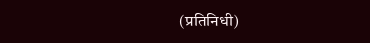(प्रतिनिधी)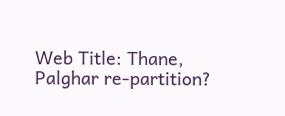Web Title: Thane, Palghar re-partition?